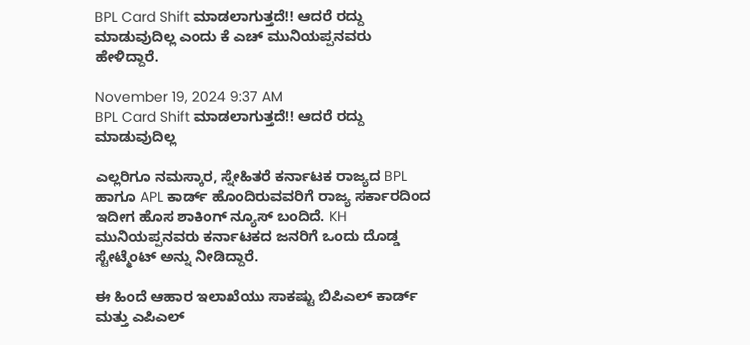BPL Card Shift ಮಾಡಲಾಗುತ್ತದೆ!! ಆದರೆ ರದ್ದು ಮಾಡುವುದಿಲ್ಲ ಎಂದು ಕೆ ಎಚ್ ಮುನಿಯಪ್ಪನವರು ಹೇಳಿದ್ದಾರೆ.

November 19, 2024 9:37 AM
BPL Card Shift ಮಾಡಲಾಗುತ್ತದೆ!! ಆದರೆ ರದ್ದು ಮಾಡುವುದಿಲ್ಲ

ಎಲ್ಲರಿಗೂ ನಮಸ್ಕಾರ, ಸ್ನೇಹಿತರೆ ಕರ್ನಾಟಕ ರಾಜ್ಯದ BPL ಹಾಗೂ APL ಕಾರ್ಡ್ ಹೊಂದಿರುವವರಿಗೆ ರಾಜ್ಯ ಸರ್ಕಾರದಿಂದ ಇದೀಗ ಹೊಸ ಶಾಕಿಂಗ್ ನ್ಯೂಸ್ ಬಂದಿದೆ. KH ಮುನಿಯಪ್ಪನವರು ಕರ್ನಾಟಕದ ಜನರಿಗೆ ಒಂದು ದೊಡ್ಡ ಸ್ಟೇಟ್ಮೆಂಟ್ ಅನ್ನು ನೀಡಿದ್ದಾರೆ.

ಈ ಹಿಂದೆ ಆಹಾರ ಇಲಾಖೆಯು ಸಾಕಷ್ಟು ಬಿಪಿಎಲ್ ಕಾರ್ಡ್ ಮತ್ತು ಎಪಿಎಲ್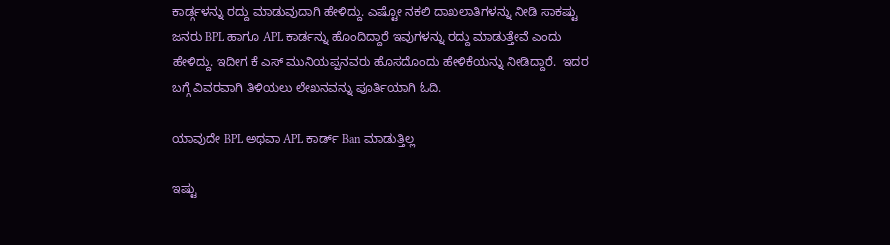ಕಾರ್ಡ್ಗಳನ್ನು ರದ್ದು ಮಾಡುವುದಾಗಿ ಹೇಳಿದ್ದು. ಎಷ್ಟೋ ನಕಲಿ ದಾಖಲಾತಿಗಳನ್ನು ನೀಡಿ ಸಾಕಷ್ಟು ಜನರು BPL ಹಾಗೂ APL ಕಾರ್ಡನ್ನು ಹೊಂದಿದ್ದಾರೆ ಇವುಗಳನ್ನು ರದ್ದು ಮಾಡುತ್ತೇವೆ ಎಂದು ಹೇಳಿದ್ದು. ಇದೀಗ ಕೆ ಎಸ್ ಮುನಿಯಪ್ಪನವರು ಹೊಸದೊಂದು ಹೇಳಿಕೆಯನ್ನು ನೀಡಿದ್ದಾರೆ.  ಇದರ ಬಗ್ಗೆ ವಿವರವಾಗಿ ತಿಳಿಯಲು ಲೇಖನವನ್ನು ಪೂರ್ತಿಯಾಗಿ ಓದಿ.

ಯಾವುದೇ BPL ಅಥವಾ APL ಕಾರ್ಡ್ Ban ಮಾಡುತ್ತಿಲ್ಲ

ಇಷ್ಟು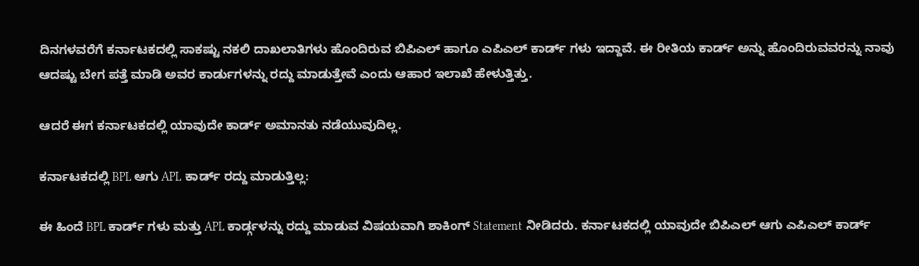ದಿನಗಳವರೆಗೆ ಕರ್ನಾಟಕದಲ್ಲಿ ಸಾಕಷ್ಟು ನಕಲಿ ದಾಖಲಾತಿಗಳು ಹೊಂದಿರುವ ಬಿಪಿಎಲ್ ಹಾಗೂ ಎಪಿಎಲ್ ಕಾರ್ಡ್ ಗಳು ಇದ್ದಾವೆ. ಈ ರೀತಿಯ ಕಾರ್ಡ್ ಅನ್ನು ಹೊಂದಿರುವವರನ್ನು ನಾವು ಆದಷ್ಟು ಬೇಗ ಪತ್ತೆ ಮಾಡಿ ಅವರ ಕಾರ್ಡುಗಳನ್ನು ರದ್ದು ಮಾಡುತ್ತೇವೆ ಎಂದು ಆಹಾರ ಇಲಾಖೆ ಹೇಳುತ್ತಿತ್ತು.

ಆದರೆ ಈಗ ಕರ್ನಾಟಕದಲ್ಲಿ ಯಾವುದೇ ಕಾರ್ಡ್ ಅಮಾನತು ನಡೆಯುವುದಿಲ್ಲ.

ಕರ್ನಾಟಕದಲ್ಲಿ BPL ಆಗು APL ಕಾರ್ಡ್ ರದ್ದು ಮಾಡುತ್ತಿಲ್ಲ:

ಈ ಹಿಂದೆ BPL ಕಾರ್ಡ್ ಗಳು ಮತ್ತು APL ಕಾರ್ಡ್ಗಳನ್ನು ರದ್ದು ಮಾಡುವ ವಿಷಯವಾಗಿ ಶಾಕಿಂಗ್ Statement ನೀಡಿದರು. ಕರ್ನಾಟಕದಲ್ಲಿ ಯಾವುದೇ ಬಿಪಿಎಲ್ ಆಗು ಎಪಿಎಲ್ ಕಾರ್ಡ್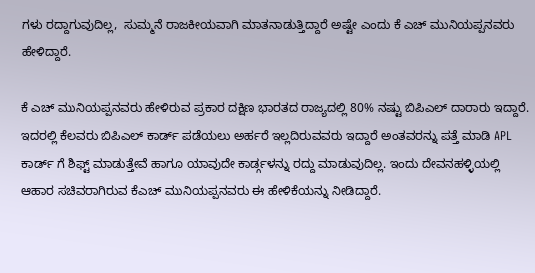ಗಳು ರದ್ದಾಗುವುದಿಲ್ಲ,  ಸುಮ್ಮನೆ ರಾಜಕೀಯವಾಗಿ ಮಾತನಾಡುತ್ತಿದ್ದಾರೆ ಅಷ್ಟೇ ಎಂದು ಕೆ ಎಚ್ ಮುನಿಯಪ್ಪನವರು ಹೇಳಿದ್ದಾರೆ.

ಕೆ ಎಚ್ ಮುನಿಯಪ್ಪನವರು ಹೇಳಿರುವ ಪ್ರಕಾರ ದಕ್ಷಿಣ ಭಾರತದ ರಾಜ್ಯದಲ್ಲಿ 80% ನಷ್ಟು ಬಿಪಿಎಲ್ ದಾರಾರು ಇದ್ದಾರೆ. ಇದರಲ್ಲಿ ಕೆಲವರು ಬಿಪಿಎಲ್ ಕಾರ್ಡ್ ಪಡೆಯಲು ಅರ್ಹರೆ ಇಲ್ಲದಿರುವವರು ಇದ್ದಾರೆ ಅಂತವರನ್ನು ಪತ್ತೆ ಮಾಡಿ APL ಕಾರ್ಡ್ ಗೆ ಶಿಫ್ಟ್ ಮಾಡುತ್ತೇವೆ ಹಾಗೂ ಯಾವುದೇ ಕಾರ್ಡ್ಗಳನ್ನು ರದ್ದು ಮಾಡುವುದಿಲ್ಲ. ಇಂದು ದೇವನಹಳ್ಳಿಯಲ್ಲಿ ಆಹಾರ ಸಚಿವರಾಗಿರುವ ಕೆಎಚ್ ಮುನಿಯಪ್ಪನವರು ಈ ಹೇಳಿಕೆಯನ್ನು ನೀಡಿದ್ದಾರೆ.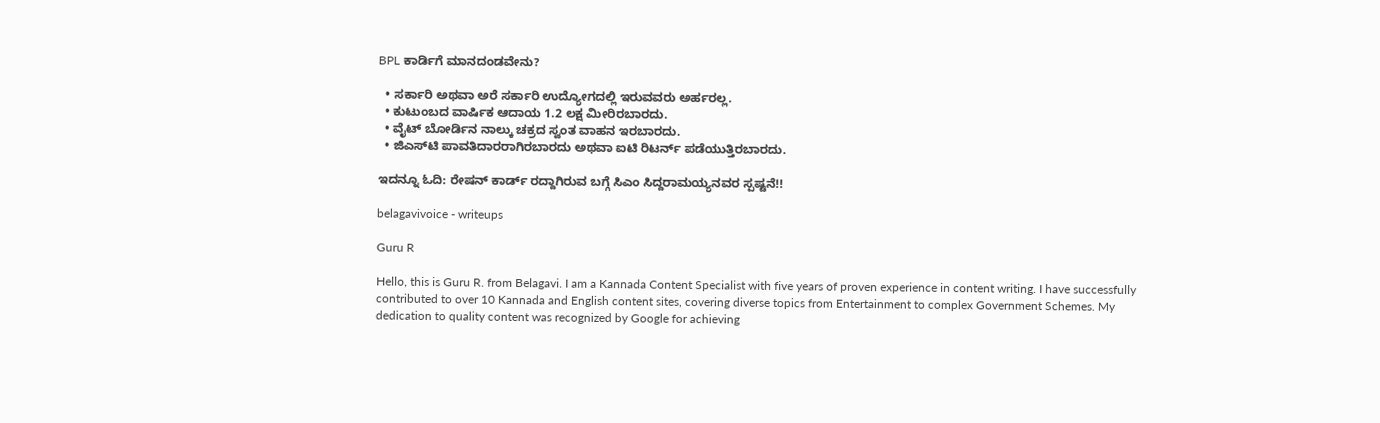BPL ಕಾರ್ಡಿಗೆ ಮಾನದಂಡವೇನು?

  • ಸರ್ಕಾರಿ ಅಥವಾ ಅರೆ ಸರ್ಕಾರಿ ಉದ್ಯೋಗದಲ್ಲಿ ಇರುವವರು ಅರ್ಹರಲ್ಲ.
  • ಕುಟುಂಬದ ವಾರ್ಷಿಕ ಆದಾಯ 1.2 ಲಕ್ಷ ಮೀರಿರಬಾರದು.
  • ವೈಟ್ ಬೋರ್ಡಿನ ನಾಲ್ಕು ಚಕ್ರದ ಸ್ವಂತ ವಾಹನ ಇರಬಾರದು.
  • ಜಿಎಸ್‌ಟಿ ಪಾವತಿದಾರರಾಗಿರಬಾರದು ಅಥವಾ ಐಟಿ ರಿಟರ್ನ್ ಪಡೆಯುತ್ತಿರಬಾರದು.

ಇದನ್ನೂ ಓದಿ: ರೇಷನ್ ಕಾರ್ಡ್ ರದ್ದಾಗಿರುವ ಬಗ್ಗೆ ಸಿಎಂ ಸಿದ್ದರಾಮಯ್ಯನವರ ಸ್ಪಷ್ಟನೆ!!

belagavivoice - writeups

Guru R

Hello, this is Guru R. from Belagavi. I am a Kannada Content Specialist with five years of proven experience in content writing. I have successfully contributed to over 10 Kannada and English content sites, covering diverse topics from Entertainment to complex Government Schemes. My dedication to quality content was recognized by Google for achieving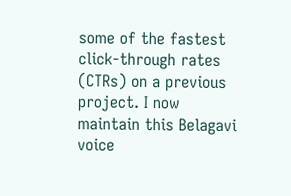some of the fastest click-through rates (CTRs) on a previous project. I now maintain this Belagavi voice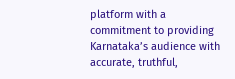platform with a commitment to providing Karnataka’s audience with accurate, truthful,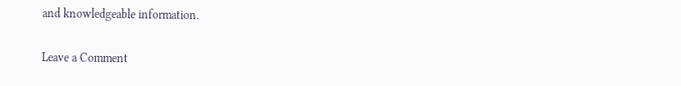and knowledgeable information.

Leave a Comment